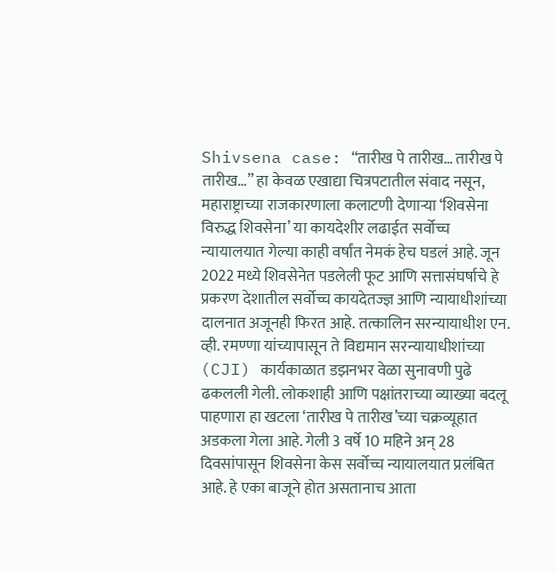Shivsena case: “तारीख पे तारीख… तारीख पे तारीख…” हा केवळ एखाद्या चित्रपटातील संवाद नसून, महाराष्ट्राच्या राजकारणाला कलाटणी देणाऱ्या ‘शिवसेना विरुद्ध शिवसेना’ या कायदेशीर लढाईत सर्वोच्च न्यायालयात गेल्या काही वर्षांत नेमकं हेच घडलं आहे. जून 2022 मध्ये शिवसेनेत पडलेली फूट आणि सत्तासंघर्षाचे हे प्रकरण देशातील सर्वोच्च कायदेतज्ज्ञ आणि न्यायाधीशांच्या दालनात अजूनही फिरत आहे. तत्कालिन सरन्यायाधीश एन. व्ही. रमण्णा यांच्यापासून ते विद्यमान सरन्यायाधीशांच्या (CJI) कार्यकाळात डझनभर वेळा सुनावणी पुढे ढकलली गेली. लोकशाही आणि पक्षांतराच्या व्याख्या बदलू पाहणारा हा खटला ‘तारीख पे तारीख’च्या चक्रव्यूहात अडकला गेला आहे. गेली 3 वर्षे 10 महिने अन् 28 दिवसांपासून शिवसेना केस सर्वोच्च न्यायालयात प्रलंबित आहे. हे एका बाजूने होत असतानाच आता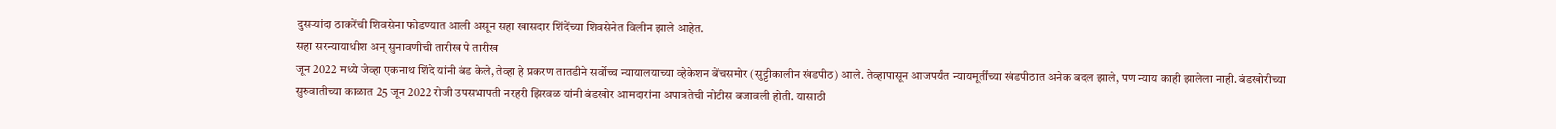दुसऱ्यांदा ठाकरेंची शिवसेना फोडण्यात आली असून सहा खासदार शिंदेंच्या शिवसेनेत विलीन झाले आहेत.
सहा सरन्यायाधीश अन् सुनावणीची तारीख पे तारीख
जून 2022 मध्ये जेव्हा एकनाथ शिंदे यांनी बंड केले, तेव्हा हे प्रकरण तातडीने सर्वोच्च न्यायालयाच्या व्हेकेशन बेंचसमोर (सुट्टीकालीन खंडपीठ) आले. तेव्हापासून आजपर्यंत न्यायमूर्तींच्या खंडपीठात अनेक बदल झाले, पण न्याय काही झालेला नाही. बंडखोरीच्या सुरुवातीच्या काळात 25 जून 2022 रोजी उपसभापती नरहरी झिरवळ यांनी बंडखोर आमदारांना अपात्रतेची नोटीस बजावली होती. यासाठी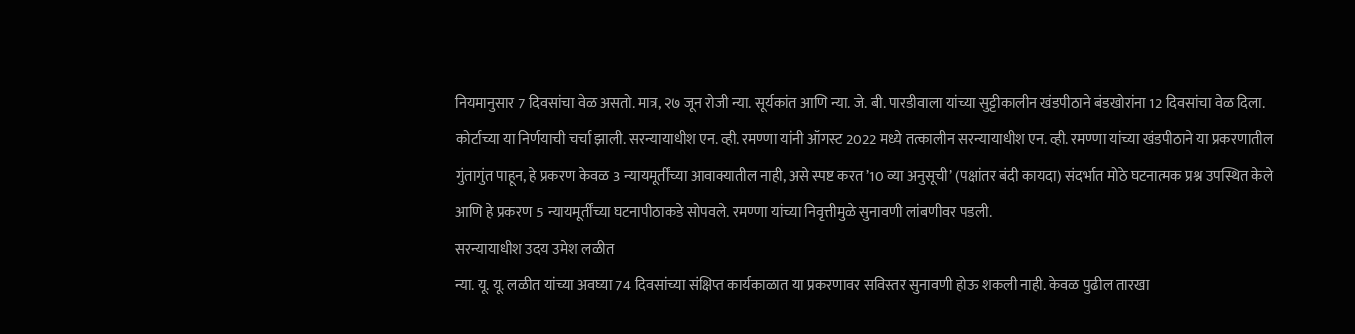नियमानुसार 7 दिवसांचा वेळ असतो. मात्र, २७ जून रोजी न्या. सूर्यकांत आणि न्या. जे. बी. पारडीवाला यांच्या सुट्टीकालीन खंडपीठाने बंडखोरांना 12 दिवसांचा वेळ दिला. कोर्टाच्या या निर्णयाची चर्चा झाली. सरन्यायाधीश एन. व्ही. रमण्णा यांनी ऑगस्ट 2022 मध्ये तत्कालीन सरन्यायाधीश एन. व्ही. रमण्णा यांच्या खंडपीठाने या प्रकरणातील गुंतागुंत पाहून, हे प्रकरण केवळ 3 न्यायमूर्तींच्या आवाक्यातील नाही, असे स्पष्ट करत ’10 व्या अनुसूची’ (पक्षांतर बंदी कायदा) संदर्भात मोठे घटनात्मक प्रश्न उपस्थित केले आणि हे प्रकरण 5 न्यायमूर्तींच्या घटनापीठाकडे सोपवले. रमण्णा यांच्या निवृत्तीमुळे सुनावणी लांबणीवर पडली.
सरन्यायाधीश उदय उमेश लळीत
न्या. यू. यू. लळीत यांच्या अवघ्या 74 दिवसांच्या संक्षिप्त कार्यकाळात या प्रकरणावर सविस्तर सुनावणी होऊ शकली नाही. केवळ पुढील तारखा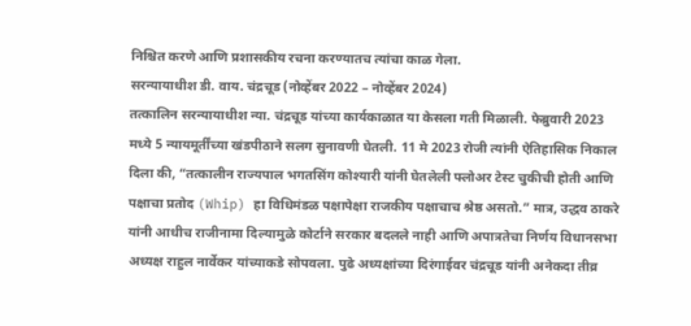निश्चित करणे आणि प्रशासकीय रचना करण्यातच त्यांचा काळ गेला.
सरन्यायाधीश डी. वाय. चंद्रचूड (नोव्हेंबर 2022 – नोव्हेंबर 2024)
तत्कालिन सरन्यायाधीश न्या. चंद्रचूड यांच्या कार्यकाळात या केसला गती मिळाली. फेब्रुवारी 2023 मध्ये 5 न्यायमूर्तींच्या खंडपीठाने सलग सुनावणी घेतली. 11 मे 2023 रोजी त्यांनी ऐतिहासिक निकाल दिला की, “तत्कालीन राज्यपाल भगतसिंग कोश्यारी यांनी घेतलेली फ्लोअर टेस्ट चुकीची होती आणि पक्षाचा प्रतोद (Whip) हा विधिमंडळ पक्षापेक्षा राजकीय पक्षाचाच श्रेष्ठ असतो.” मात्र, उद्धव ठाकरे यांनी आधीच राजीनामा दिल्यामुळे कोर्टाने सरकार बदलले नाही आणि अपात्रतेचा निर्णय विधानसभा अध्यक्ष राहुल नार्वेकर यांच्याकडे सोपवला. पुढे अध्यक्षांच्या दिरंगाईवर चंद्रचूड यांनी अनेकदा तीव्र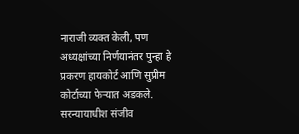नाराजी व्यक्त केली, पण अध्यक्षांच्या निर्णयानंतर पुन्हा हे प्रकरण हायकोर्ट आणि सुप्रीम कोर्टाच्या फेऱ्यात अडकले. सरन्यायाधीश संजीव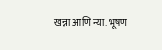खन्ना आणि न्या. भूषण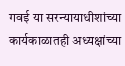गवई या सरन्यायाधीशांच्या कार्यकाळातही अध्यक्षांच्या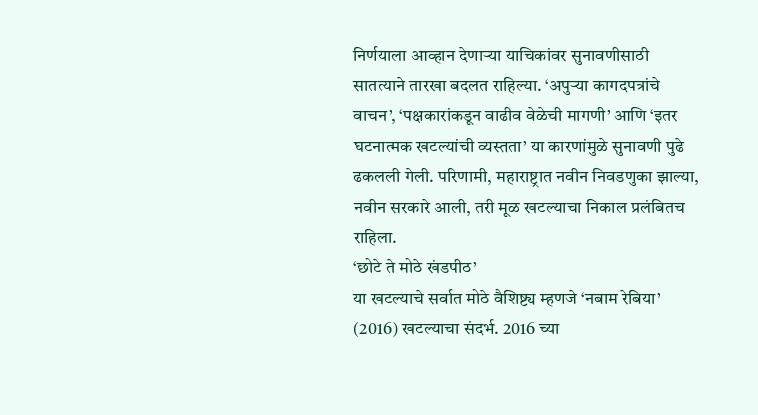निर्णयाला आव्हान देणाऱ्या याचिकांवर सुनावणीसाठी सातत्याने तारखा बदलत राहिल्या. ‘अपुऱ्या कागदपत्रांचे वाचन’, ‘पक्षकारांकडून वाढीव वेळेची मागणी’ आणि ‘इतर घटनात्मक खटल्यांची व्यस्तता’ या कारणांमुळे सुनावणी पुढे ढकलली गेली. परिणामी, महाराष्ट्रात नवीन निवडणुका झाल्या, नवीन सरकारे आली, तरी मूळ खटल्याचा निकाल प्रलंबितच राहिला.
‘छोटे ते मोठे खंडपीठ’
या खटल्याचे सर्वात मोठे वैशिष्ट्य म्हणजे ‘नबाम रेबिया’ (2016) खटल्याचा संदर्भ. 2016 च्या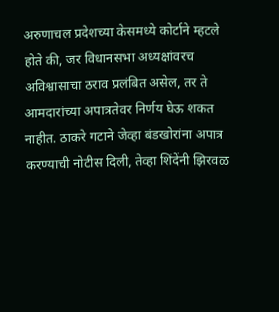अरुणाचल प्रदेशच्या केसमध्ये कोर्टाने म्हटले होते की, जर विधानसभा अध्यक्षांवरच अविश्वासाचा ठराव प्रलंबित असेल, तर ते आमदारांच्या अपात्रतेवर निर्णय घेऊ शकत नाहीत. ठाकरे गटाने जेव्हा बंडखोरांना अपात्र करण्याची नोटीस दिली, तेव्हा शिंदेंनी झिरवळ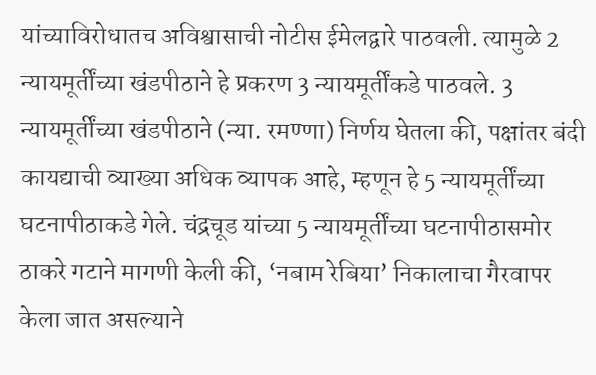यांच्याविरोधातच अविश्वासाची नोटीस ईमेलद्वारे पाठवली. त्यामुळे 2 न्यायमूर्तींच्या खंडपीठाने हे प्रकरण 3 न्यायमूर्तींकडे पाठवले. 3 न्यायमूर्तींच्या खंडपीठाने (न्या. रमण्णा) निर्णय घेतला की, पक्षांतर बंदी कायद्याची व्याख्या अधिक व्यापक आहे, म्हणून हे 5 न्यायमूर्तींच्या घटनापीठाकडे गेले. चंद्रचूड यांच्या 5 न्यायमूर्तींच्या घटनापीठासमोर ठाकरे गटाने मागणी केली की, ‘नबाम रेबिया’ निकालाचा गैरवापर केला जात असल्याने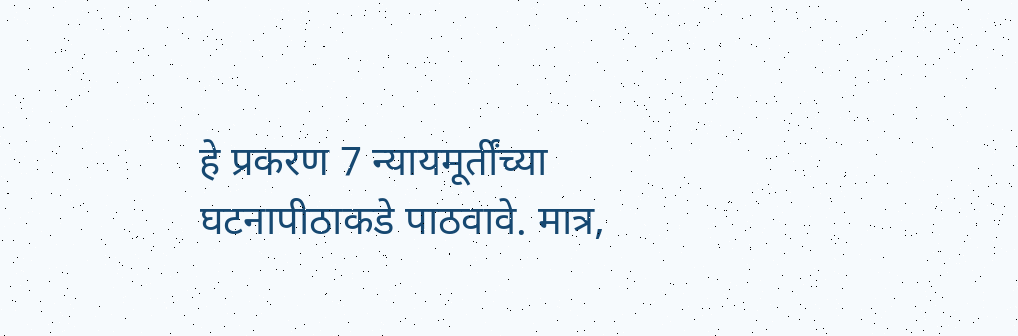हे प्रकरण 7 न्यायमूर्तींच्या घटनापीठाकडे पाठवावे. मात्र,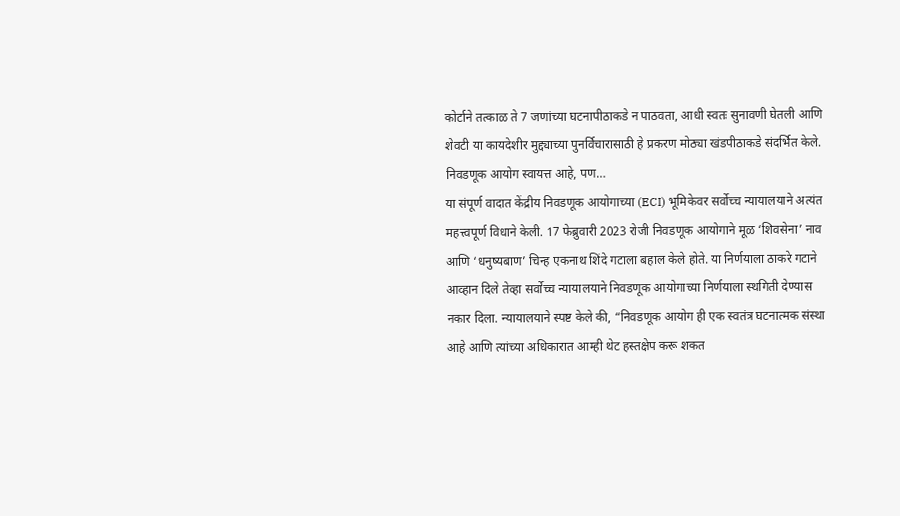कोर्टाने तत्काळ ते 7 जणांच्या घटनापीठाकडे न पाठवता, आधी स्वतः सुनावणी घेतली आणि शेवटी या कायदेशीर मुद्द्याच्या पुनर्विचारासाठी हे प्रकरण मोठ्या खंडपीठाकडे संदर्भित केले.
निवडणूक आयोग स्वायत्त आहे, पण…
या संपूर्ण वादात केंद्रीय निवडणूक आयोगाच्या (ECI) भूमिकेवर सर्वोच्च न्यायालयाने अत्यंत महत्त्वपूर्ण विधाने केली. 17 फेब्रुवारी 2023 रोजी निवडणूक आयोगाने मूळ ‘शिवसेना’ नाव आणि ‘धनुष्यबाण’ चिन्ह एकनाथ शिंदे गटाला बहाल केले होते. या निर्णयाला ठाकरे गटाने आव्हान दिले तेव्हा सर्वोच्च न्यायालयाने निवडणूक आयोगाच्या निर्णयाला स्थगिती देण्यास नकार दिला. न्यायालयाने स्पष्ट केले की, “निवडणूक आयोग ही एक स्वतंत्र घटनात्मक संस्था आहे आणि त्यांच्या अधिकारात आम्ही थेट हस्तक्षेप करू शकत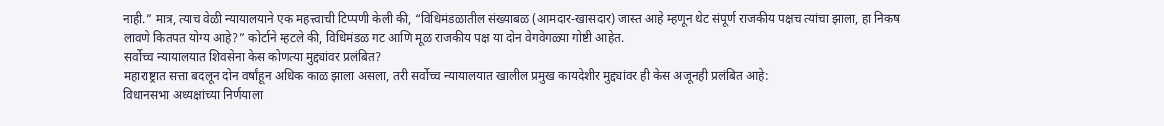नाही.” मात्र, त्याच वेळी न्यायालयाने एक महत्त्वाची टिप्पणी केली की, “विधिमंडळातील संख्याबळ (आमदार-खासदार) जास्त आहे म्हणून थेट संपूर्ण राजकीय पक्षच त्यांचा झाला, हा निकष लावणे कितपत योग्य आहे?” कोर्टाने म्हटले की, विधिमंडळ गट आणि मूळ राजकीय पक्ष या दोन वेगवेगळ्या गोष्टी आहेत.
सर्वोच्च न्यायालयात शिवसेना केस कोणत्या मुद्द्यांवर प्रलंबित?
महाराष्ट्रात सत्ता बदलून दोन वर्षांहून अधिक काळ झाला असला, तरी सर्वोच्च न्यायालयात खालील प्रमुख कायदेशीर मुद्द्यांवर ही केस अजूनही प्रलंबित आहे:
विधानसभा अध्यक्षांच्या निर्णयाला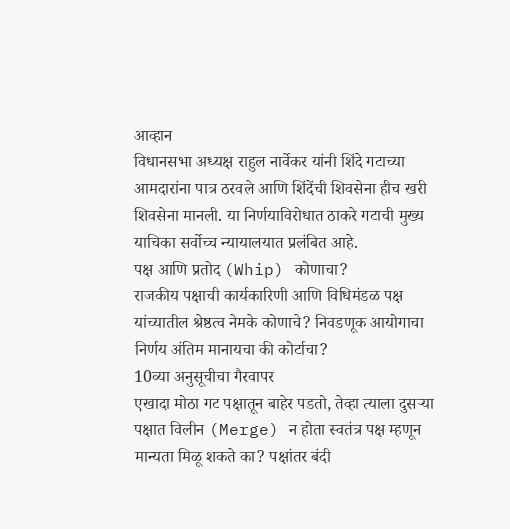आव्हान
विधानसभा अध्यक्ष राहुल नार्वेकर यांनी शिंदे गटाच्या आमदारांना पात्र ठरवले आणि शिंदेंची शिवसेना हीच खरी शिवसेना मानली. या निर्णयाविरोधात ठाकरे गटाची मुख्य याचिका सर्वोच्च न्यायालयात प्रलंबित आहे.
पक्ष आणि प्रतोद (Whip) कोणाचा?
राजकीय पक्षाची कार्यकारिणी आणि विधिमंडळ पक्ष यांच्यातील श्रेष्ठत्व नेमके कोणाचे? निवडणूक आयोगाचा निर्णय अंतिम मानायचा की कोर्टाचा?
10व्या अनुसूचीचा गैरवापर
एखादा मोठा गट पक्षातून बाहेर पडतो, तेव्हा त्याला दुसऱ्या पक्षात विलीन (Merge) न होता स्वतंत्र पक्ष म्हणून मान्यता मिळू शकते का? पक्षांतर बंदी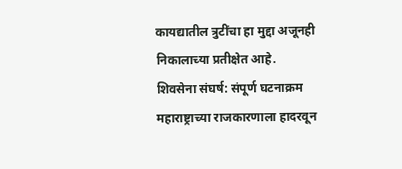कायद्यातील त्रुटींचा हा मुद्दा अजूनही निकालाच्या प्रतीक्षेत आहे.
शिवसेना संघर्ष: संपूर्ण घटनाक्रम
महाराष्ट्राच्या राजकारणाला हादरवून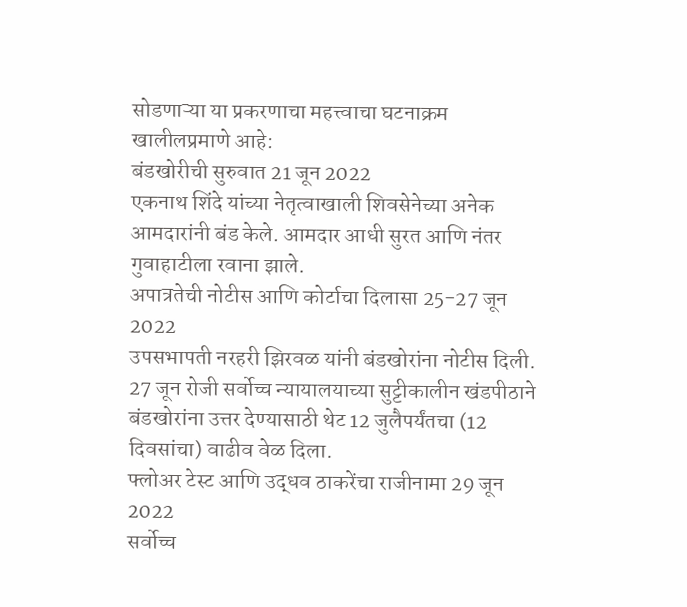सोडणाऱ्या या प्रकरणाचा महत्त्वाचा घटनाक्रम खालीलप्रमाणे आहे:
बंडखोरीची सुरुवात 21 जून 2022
एकनाथ शिंदे यांच्या नेतृत्वाखाली शिवसेनेच्या अनेक आमदारांनी बंड केले. आमदार आधी सुरत आणि नंतर गुवाहाटीला रवाना झाले.
अपात्रतेची नोटीस आणि कोर्टाचा दिलासा 25-27 जून 2022
उपसभापती नरहरी झिरवळ यांनी बंडखोरांना नोटीस दिली. 27 जून रोजी सर्वोच्च न्यायालयाच्या सुट्टीकालीन खंडपीठाने बंडखोरांना उत्तर देण्यासाठी थेट 12 जुलैपर्यंतचा (12 दिवसांचा) वाढीव वेळ दिला.
फ्लोअर टेस्ट आणि उद्धव ठाकरेंचा राजीनामा 29 जून 2022
सर्वोच्च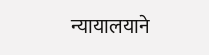न्यायालयाने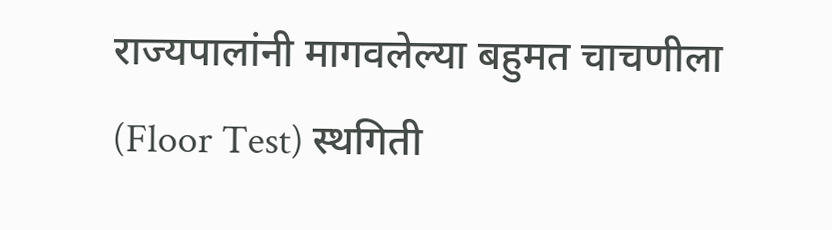राज्यपालांनी मागवलेल्या बहुमत चाचणीला (Floor Test) स्थगिती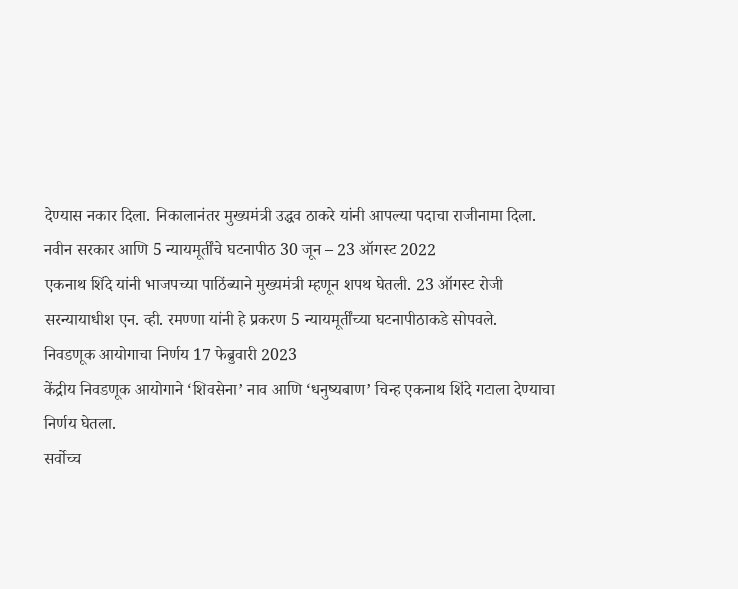देण्यास नकार दिला. निकालानंतर मुख्यमंत्री उद्धव ठाकरे यांनी आपल्या पदाचा राजीनामा दिला.
नवीन सरकार आणि 5 न्यायमूर्तींचे घटनापीठ 30 जून – 23 ऑगस्ट 2022
एकनाथ शिंदे यांनी भाजपच्या पाठिंब्याने मुख्यमंत्री म्हणून शपथ घेतली. 23 ऑगस्ट रोजी सरन्यायाधीश एन. व्ही. रमण्णा यांनी हे प्रकरण 5 न्यायमूर्तींच्या घटनापीठाकडे सोपवले.
निवडणूक आयोगाचा निर्णय 17 फेब्रुवारी 2023
केंद्रीय निवडणूक आयोगाने ‘शिवसेना’ नाव आणि ‘धनुष्यबाण’ चिन्ह एकनाथ शिंदे गटाला देण्याचा निर्णय घेतला.
सर्वोच्च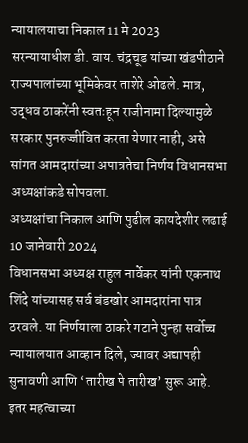न्यायालयाचा निकाल 11 मे 2023
सरन्यायाधीश डी. वाय. चंद्रचूड यांच्या खंडपीठाने राज्यपालांच्या भूमिकेवर ताशेरे ओढले. मात्र, उद्धव ठाकरेंनी स्वतःहून राजीनामा दिल्यामुळे सरकार पुनरुज्जीवित करता येणार नाही, असे सांगत आमदारांच्या अपात्रतेचा निर्णय विधानसभा अध्यक्षांकडे सोपवला.
अध्यक्षांचा निकाल आणि पुढील कायदेशीर लढाई 10 जानेवारी 2024
विधानसभा अध्यक्ष राहुल नार्वेकर यांनी एकनाथ शिंदे यांच्यासह सर्व बंडखोर आमदारांना पात्र ठरवले. या निर्णयाला ठाकरे गटाने पुन्हा सर्वोच्च न्यायालयात आव्हान दिले, ज्यावर अद्यापही सुनावणी आणि ‘तारीख पे तारीख’ सुरू आहे.
इतर महत्वाच्या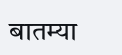बातम्या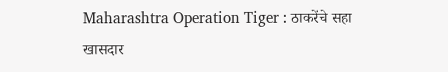Maharashtra Operation Tiger : ठाकरेंचे सहा खासदार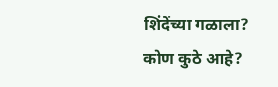शिंदेंच्या गळाला? कोण कुठे आहे?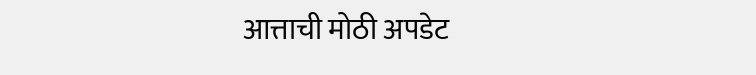आत्ताची मोठी अपडेट